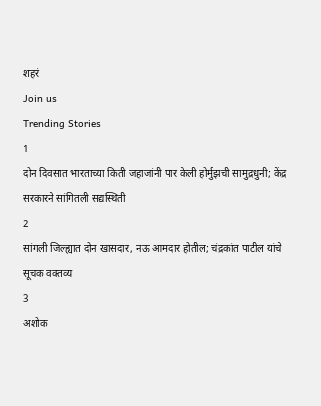शहरं
Join us
Trending Stories
1
दोन दिवसात भारताच्या किती जहाजांनी पार केली होर्मुझची सामुद्रधुनी; केंद्र सरकारने सांगितली सद्यस्थिती
2
सांगली जिल्ह्यात दोन खासदार, नऊ आमदार होतील; चंद्रकांत पाटील यांचे सूचक वक्तव्य
3
अशोक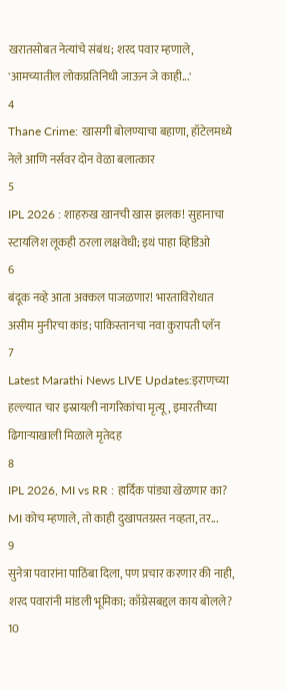खरातसोबत नेत्यांचे संबंध; शरद पवार म्हणाले, 'आमच्यातील लोकप्रतिनिधी जाऊन जे काही...'
4
Thane Crime: खासगी बोलण्याचा बहाणा, हॉटेलमध्ये नेले आणि नर्सवर दोन वेळा बलात्कार
5
IPL 2026 : शाहरुख खानची खास झलक! सुहानाचा स्टायलिश लूकही ठरला लक्षवेधी; इथं पाहा व्हिडिओ
6
बंदूक नव्हे आता अक्कल पाजळणार! भारताविरोधात असीम मुनीरचा कांड; पाकिस्तानचा नवा कुरापती प्लॅन
7
Latest Marathi News LIVE Updates:इराणच्या हल्ल्यात चार इस्रायली नागरिकांचा मृत्यू, इमारतीच्या ढिगाऱ्याखाली मिळाले मृतेदह
8
IPL 2026, MI vs RR : हार्दिक पांड्या खेळणार का? MI कोच म्हणाले, तो काही दुखापतग्रस्त नव्हता, तर...
9
सुनेत्रा पवारांना पाठिंबा दिला, पण प्रचार करणार की नाही, शरद पवारांनी मांडली भूमिका; काँग्रेसबद्दल काय बोलले?
10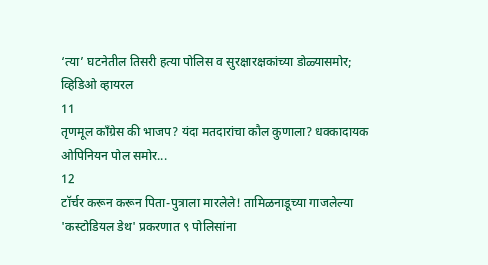‘त्या’ घटनेतील तिसरी हत्या पोलिस व सुरक्षारक्षकांच्या डोळ्यासमोर; व्हिडिओ व्हायरल
11
तृणमूल काँग्रेस की भाजप? यंदा मतदारांचा कौल कुणाला? धक्कादायक ओपिनियन पोल समोर...
12
टॉर्चर करून करून पिता-पुत्राला मारलेले! तामिळनाडूच्या गाजलेल्या 'कस्टोडियल डेथ' प्रकरणात ९ पोलिसांना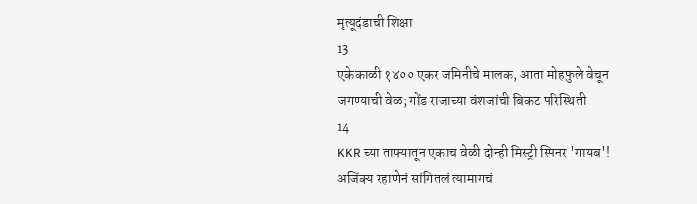मृत्यूदंडाची शिक्षा
13
एकेकाळी १४०० एकर जमिनीचे मालक, आता मोहफुले वेचून जगण्याची वेळ; गोंड राजाच्या वंशजांची बिकट परिस्थिती
14
KKR च्या ताफ्यातून एकाच वेळी दोन्ही मिस्ट्री स्पिनर 'गायब'! अजिंक्य रहाणेनं सांगितलं त्यामागचं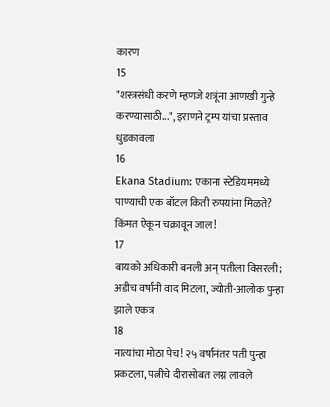कारण
15
"शस्त्रसंधी करणे म्हणजे शत्रूंना आणखी गुन्हे करण्यासाठी...", इराणने ट्रम्प यांचा प्रस्ताव धुडकावला
16
Ekana Stadium: एकाना स्टेडियममध्ये पाण्याची एक बॉटल किती रुपयांना मिळते? किंमत ऐकून चक्रावून जाल!
17
बायको अधिकारी बनली अन् पतीला विसरली; अडीच वर्षांनी वाद मिटला, ज्योती-आलोक पुन्हा झाले एकत्र
18
नात्यांचा मोठा पेच! २५ वर्षांनंतर पती पुन्हा प्रकटला, पत्नीचे दीरासोबत लग्न लावले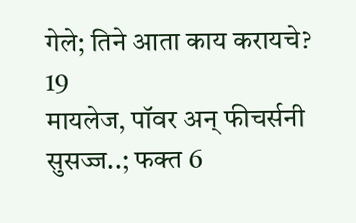गेले; तिने आता काय करायचे?
19
मायलेज, पॉवर अन् फीचर्सनी सुसज्ज..; फक्त 6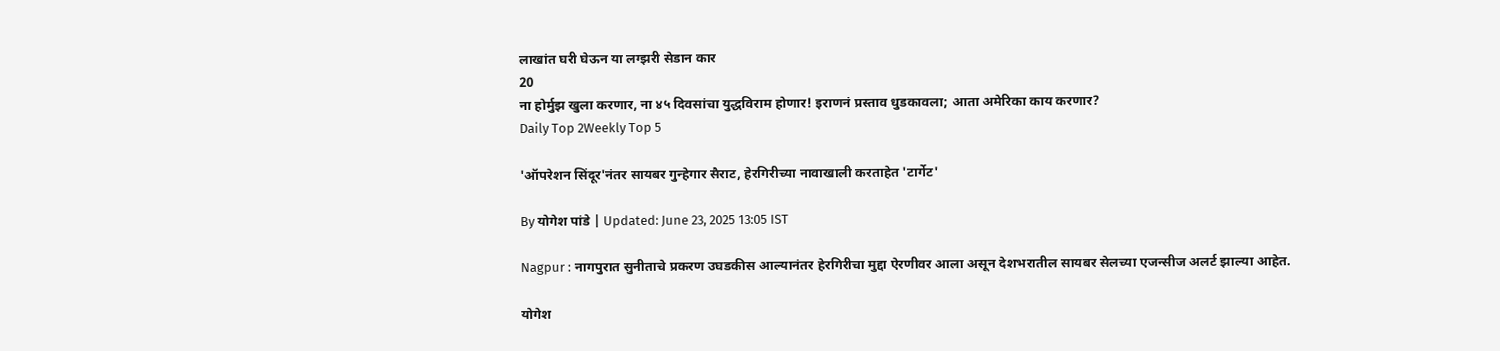लाखांत घरी घेऊन या लग्झरी सेडान कार
20
ना होर्मुझ खुला करणार, ना ४५ दिवसांचा युद्धविराम होणार! इराणनं प्रस्ताव धुडकावला; आता अमेरिका काय करणार?
Daily Top 2Weekly Top 5

'ऑपरेशन सिंदूर'नंतर सायबर गुन्हेगार सैराट, हेरगिरीच्या नावाखाली करताहेत 'टार्गेट'

By योगेश पांडे | Updated: June 23, 2025 13:05 IST

Nagpur : नागपुरात सुनीताचे प्रकरण उघडकीस आल्यानंतर हेरगिरीचा मुद्दा ऐरणीवर आला असून देशभरातील सायबर सेलच्या एजन्सीज अलर्ट झाल्या आहेत.

योगेश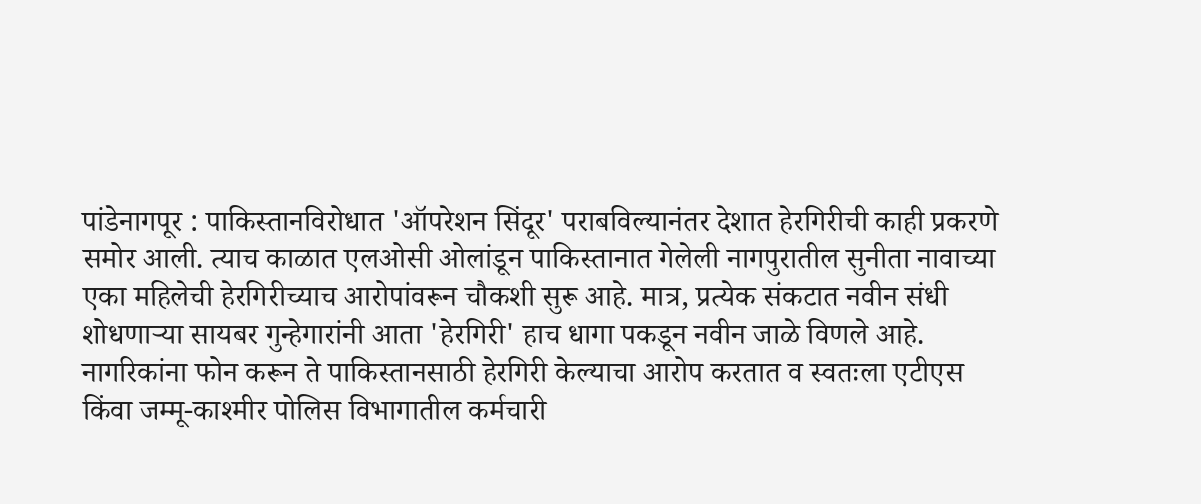पांडेनागपूर : पाकिस्तानविरोधात 'ऑपरेशन सिंदूर' पराबविल्यानंतर देशात हेरगिरीची काही प्रकरणे समोर आली. त्याच काळात एलओसी ओलांडून पाकिस्तानात गेलेली नागपुरातील सुनीता नावाच्या एका महिलेची हेरगिरीच्याच आरोपांवरून चौकशी सुरू आहे. मात्र, प्रत्येक संकटात नवीन संधी शोधणाऱ्या सायबर गुन्हेगारांनी आता 'हेरगिरी' हाच धागा पकडून नवीन जाळे विणले आहे. नागरिकांना फोन करून ते पाकिस्तानसाठी हेरगिरी केल्याचा आरोप करतात व स्वतःला एटीएस किंवा जम्मू-काश्मीर पोलिस विभागातील कर्मचारी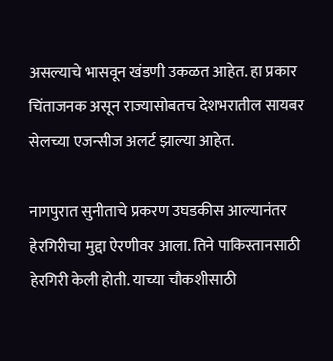असल्याचे भासवून खंडणी उकळत आहेत. हा प्रकार चिंताजनक असून राज्यासोबतच देशभरातील सायबर सेलच्या एजन्सीज अलर्ट झाल्या आहेत.

नागपुरात सुनीताचे प्रकरण उघडकीस आल्यानंतर हेरगिरीचा मुद्दा ऐरणीवर आला. तिने पाकिस्तानसाठी हेरगिरी केली होती. याच्या चौकशीसाठी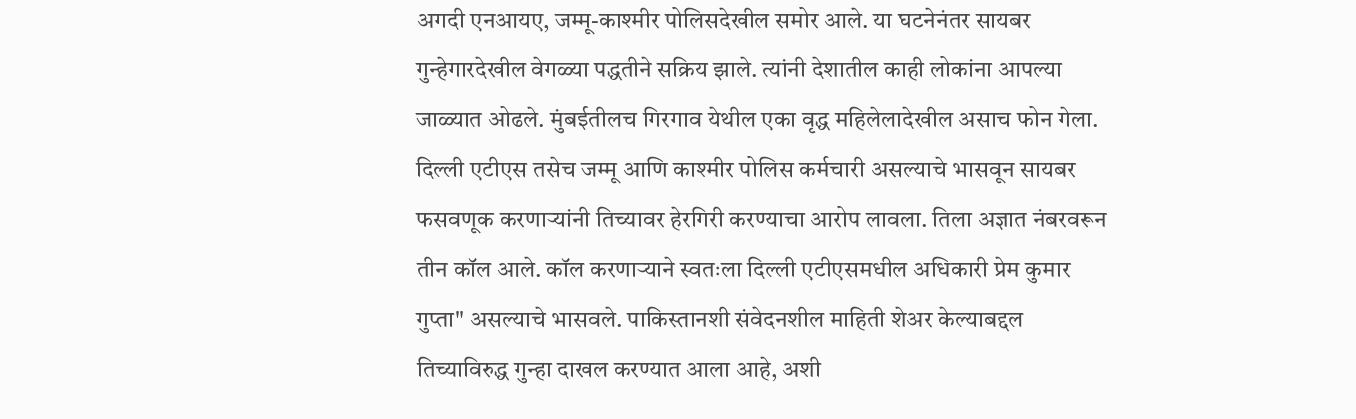अगदी एनआयए, जम्मू-काश्मीर पोलिसदेखील समोर आले. या घटनेनंतर सायबर गुन्हेगारदेखील वेगळ्या पद्धतीने सक्रिय झाले. त्यांनी देशातील काही लोकांना आपल्या जाळ्यात ओढले. मुंबईतीलच गिरगाव येथील एका वृद्ध महिलेलादेखील असाच फोन गेला. दिल्ली एटीएस तसेच जम्मू आणि काश्मीर पोलिस कर्मचारी असल्याचे भासवून सायबर फसवणूक करणाऱ्यांनी तिच्यावर हेरगिरी करण्याचा आरोप लावला. तिला अज्ञात नंबरवरून तीन कॉल आले. कॉल करणाऱ्याने स्वतःला दिल्ली एटीएसमधील अधिकारी प्रेम कुमार गुप्ता" असल्याचे भासवले. पाकिस्तानशी संवेदनशील माहिती शेअर केल्याबद्दल तिच्याविरुद्ध गुन्हा दाखल करण्यात आला आहे, अशी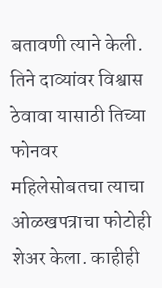बतावणी त्याने केली. तिने दाव्यांवर विश्वास ठेवावा यासाठी तिच्या फोनवर महिलेसोबतचा त्याचा ओळखपत्राचा फोटोही शेअर केला. काहीही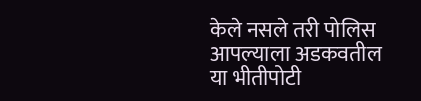केले नसले तरी पोलिस आपल्याला अडकवतील या भीतीपोटी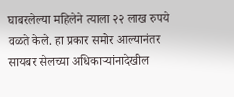घाबरलेल्या महिलेने त्याला २२ लाख रुपये वळते केले. हा प्रकार समोर आल्यानंतर सायबर सेलच्या अधिकाऱ्यांनादेखील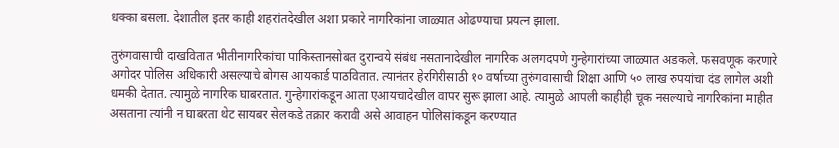धक्का बसला. देशातील इतर काही शहरांतदेखील अशा प्रकारे नागरिकांना जाळ्यात ओढण्याचा प्रयत्न झाला.

तुरुंगवासाची दाखवितात भीतीनागरिकांचा पाकिस्तानसोबत दुरान्वये संबंध नसतानादेखील नागरिक अलगदपणे गुन्हेगारांच्या जाळ्यात अडकले. फसवणूक करणारे अगोदर पोलिस अधिकारी असल्याचे बोगस आयकार्ड पाठवितात. त्यानंतर हेरगिरीसाठी १० वर्षाच्या तुरुंगवासाची शिक्षा आणि ५० लाख रुपयांचा दंड लागेल अशी धमकी देतात. त्यामुळे नागरिक घाबरतात. गुन्हेगारांकडून आता एआयचादेखील वापर सुरू झाला आहे. त्यामुळे आपली काहीही चूक नसल्याचे नागरिकांना माहीत असताना त्यांनी न घाबरता थेट सायबर सेलकडे तक्रार करावी असे आवाहन पोलिसांकडून करण्यात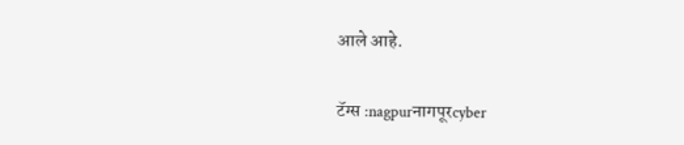आले आहे.

टॅग्स :nagpurनागपूरcyber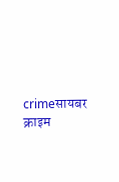crimeसायबर क्राइम